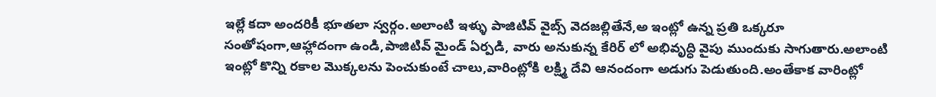ఇల్లే కదా అందరికీ భూతలా స్వర్గం.అలాంటి ఇళ్ళు పాజిటివ్ వైబ్స్ వెదజల్లితేనే,అ ఇంట్లో ఉన్న ప్రతి ఒక్కరూ సంతోషంగా,ఆహ్లాదంగా ఉండి,పాజిటివ్ మైండ్ ఏర్పడి, వారు అనుకున్న కేరిర్ లో అభివృద్ధి వైపు ముందుకు సాగుతారు.అలాంటి ఇంట్లో కొన్ని రకాల మొక్కలను పెంచుకుంటే చాలు,వారింట్లోకి లక్ష్మి దేవి ఆనందంగా అడుగు పెడుతుంది.అంతేకాక వారింట్లో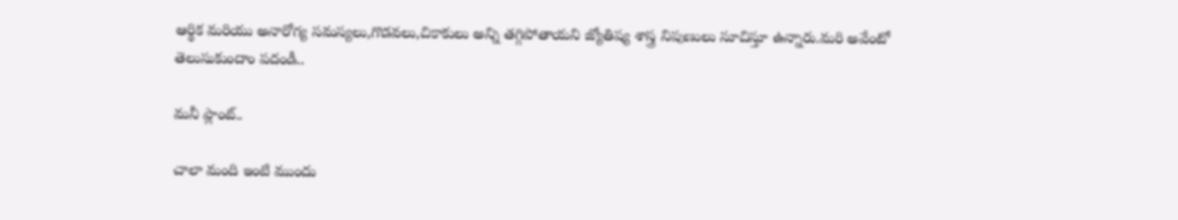ఆర్థిక మరియు అనారోగ్య సమస్యలు,గొడవలు,చికాకులు అన్ని తగ్గిపోతాయని జ్యోతిష్య శాస్త్ర నిపుణులు సూచిస్తూ ఉన్నారు.మరి అవేంటో తెలుసుకుందాం పదండీ..

మనీ ప్లాంట్..

చాలా మంది ఇంటి ముందు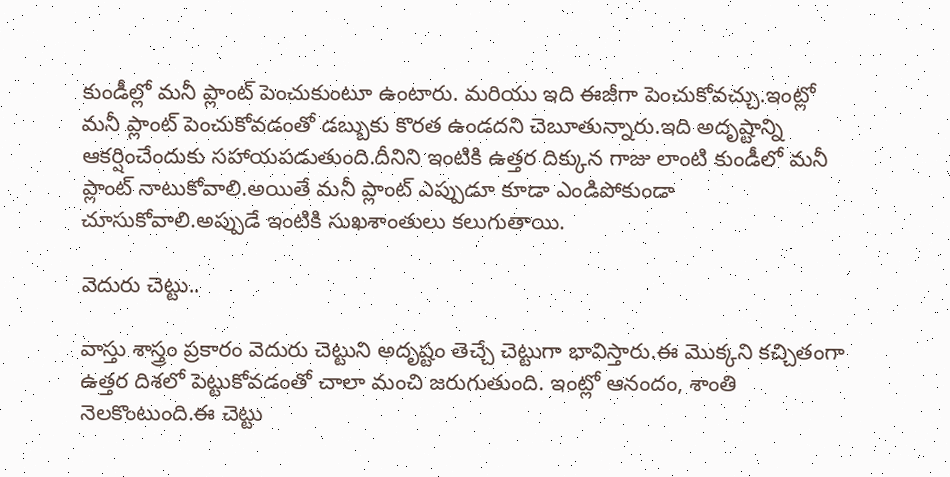కుండీల్లో మనీ ప్లాంట్ పెంచుకుంటూ ఉంటారు. మరియు ఇది ఈజీగా పెంచుకోవచ్చు.ఇంట్లో మనీ ప్లాంట్ పెంచుకోవడంతో డబ్బుకు కొరత ఉండదని చెబూతున్నారు.ఇది అదృష్టాన్ని ఆకర్షించేందుకు సహాయపడుతుంది.దీనిని ఇంటికి ఉత్తర దిక్కున గాజు లాంటి కుండీలో మనీ ప్లాంట్ నాటుకోవాలి.అయితే మనీ ప్లాంట్ ఎప్పుడూ కూడా ఎండిపోకుండా చూసుకోవాలి.అప్పుడే ఇంటికి సుఖశాంతులు కలుగుతాయి.

వెదురు చెట్టు..

వాస్తు శాస్త్రం ప్రకారం వెదురు చెట్టుని అదృష్టం తెచ్చే చెట్టుగా భావిస్తారు.ఈ మొక్కని కచ్చితంగా ఉత్తర దిశలో పెట్టుకోవడంతో చాలా మంచి జరుగుతుంది. ఇంట్లో ఆనందం, శాంతి నెలకొంటుంది.ఈ చెట్టు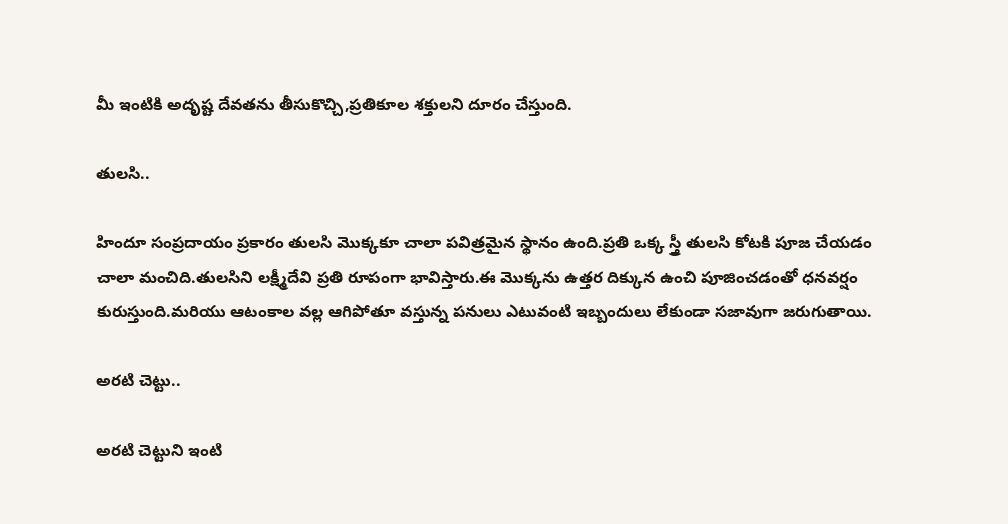మీ ఇంటికి అదృష్ట దేవతను తీసుకొచ్చి,ప్రతికూల శక్తులని దూరం చేస్తుంది.

తులసి..

హిందూ సంప్రదాయం ప్రకారం తులసి మొక్కకూ చాలా పవిత్రమైన స్థానం ఉంది.ప్రతి ఒక్క స్త్రీ తులసి కోటకి పూజ చేయడం చాలా మంచిది.తులసిని లక్ష్మీదేవి ప్రతి రూపంగా భావిస్తారు.ఈ మొక్కను ఉత్తర దిక్కున ఉంచి పూజించడంతో ధనవర్షం కురుస్తుంది.మరియు ఆటంకాల వల్ల ఆగిపోతూ వస్తున్న పనులు ఎటువంటి ఇబ్బందులు లేకుండా సజావుగా జరుగుతాయి.

అరటి చెట్టు..

అరటి చెట్టుని ఇంటి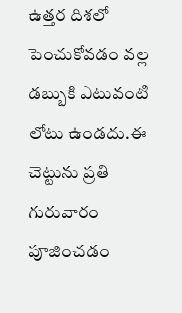ఉత్తర దిశలో పెంచుకోవడం వల్ల డబ్బుకి ఎటువంటి లోటు ఉండదు.ఈ చెట్టును ప్రతి గురువారం పూజించడం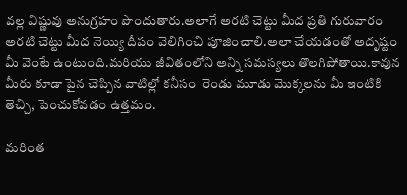వల్ల విష్ణువు అనుగ్రహం పొందుతారు.అలాగే అరటి చెట్టు మీద ప్రతి గురువారం అరటి చెట్టు మీద నెయ్యి దీపం వెలిగించి పూజించాలి.అలా చేయడంతో అదృష్టం మీ వెంటే ఉంటుంది.మరియు జీవితంలోని అన్ని సమస్యలు తొలగిపోతాయి.కావున మీరు కూడా పైన చెప్పిన వాటిల్లో కనీసం  రెండు మూడు మొక్కలను మీ ఇంటికి తెచ్చి, పెంచుకోవడం ఉత్తమం.

మరింత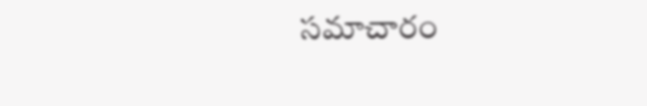సమాచారం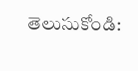తెలుసుకోండి: